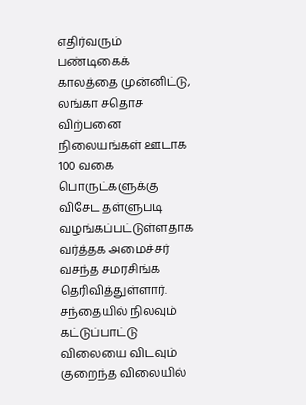எதிர்வரும் பண்டிகைக் காலத்தை முன்னிட்டு, லங்கா சதொச விற்பனை நிலையங்கள் ஊடாக 100 வகை பொருட்களுக்கு விசேட தள்ளுபடி வழங்கப்பட்டுள்ளதாக வர்த்தக அமைச்சர் வசந்த சமரசிங்க தெரிவித்துள்ளார்.
சந்தையில் நிலவும் கட்டுப்பாட்டு விலையை விடவும் குறைந்த விலையில்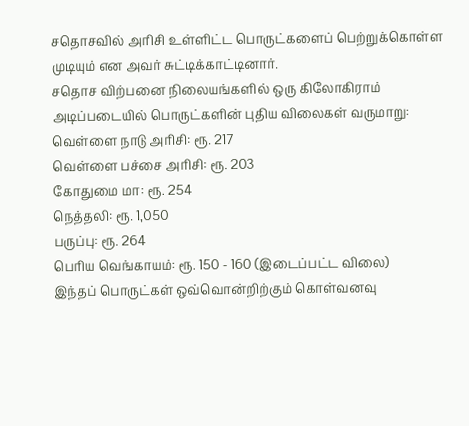சதொசவில் அரிசி உள்ளிட்ட பொருட்களைப் பெற்றுக்கொள்ள முடியும் என அவர் சுட்டிக்காட்டினார்.
சதொச விற்பனை நிலையங்களில் ஒரு கிலோகிராம் அடிப்படையில் பொருட்களின் புதிய விலைகள் வருமாறு:
வெள்ளை நாடு அரிசி: ரூ. 217
வெள்ளை பச்சை அரிசி: ரூ. 203
கோதுமை மா: ரூ. 254
நெத்தலி: ரூ. 1,050
பருப்பு: ரூ. 264
பெரிய வெங்காயம்: ரூ. 150 - 160 (இடைப்பட்ட விலை)
இந்தப் பொருட்கள் ஒவ்வொன்றிற்கும் கொள்வனவு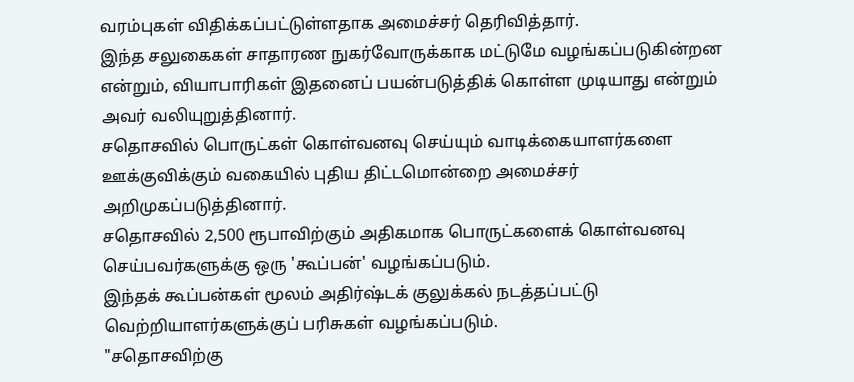வரம்புகள் விதிக்கப்பட்டுள்ளதாக அமைச்சர் தெரிவித்தார்.
இந்த சலுகைகள் சாதாரண நுகர்வோருக்காக மட்டுமே வழங்கப்படுகின்றன என்றும், வியாபாரிகள் இதனைப் பயன்படுத்திக் கொள்ள முடியாது என்றும் அவர் வலியுறுத்தினார்.
சதொசவில் பொருட்கள் கொள்வனவு செய்யும் வாடிக்கையாளர்களை ஊக்குவிக்கும் வகையில் புதிய திட்டமொன்றை அமைச்சர் அறிமுகப்படுத்தினார்.
சதொசவில் 2,500 ரூபாவிற்கும் அதிகமாக பொருட்களைக் கொள்வனவு செய்பவர்களுக்கு ஒரு 'கூப்பன்' வழங்கப்படும்.
இந்தக் கூப்பன்கள் மூலம் அதிர்ஷ்டக் குலுக்கல் நடத்தப்பட்டு வெற்றியாளர்களுக்குப் பரிசுகள் வழங்கப்படும்.
"சதொசவிற்கு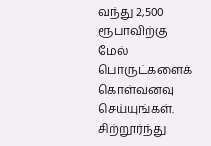வந்து 2,500 ரூபாவிற்கு மேல் பொருட்களைக் கொள்வனவு செய்யுங்கள். சிற்றூர்ந்து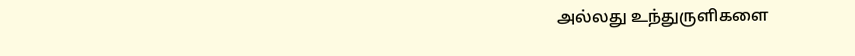அல்லது உந்துருளிகளை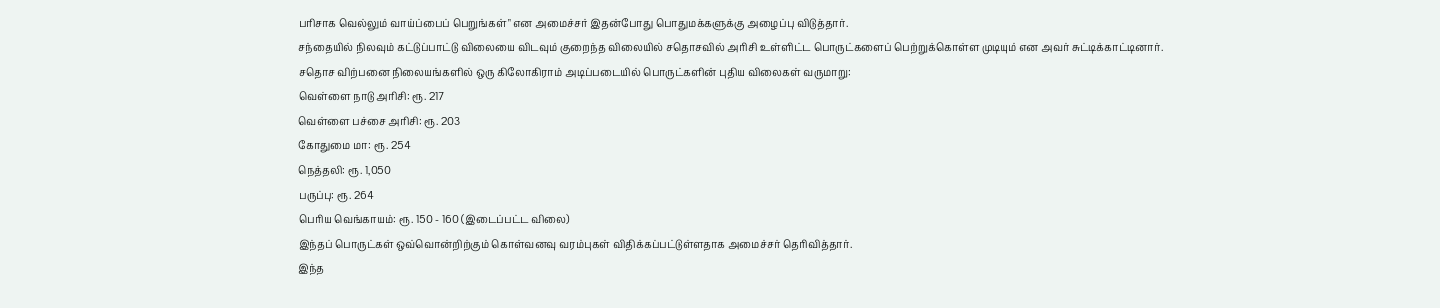பரிசாக வெல்லும் வாய்ப்பைப் பெறுங்கள்" என அமைச்சர் இதன்போது பொதுமக்களுக்கு அழைப்பு விடுத்தார்.
சந்தையில் நிலவும் கட்டுப்பாட்டு விலையை விடவும் குறைந்த விலையில் சதொசவில் அரிசி உள்ளிட்ட பொருட்களைப் பெற்றுக்கொள்ள முடியும் என அவர் சுட்டிக்காட்டினார்.
சதொச விற்பனை நிலையங்களில் ஒரு கிலோகிராம் அடிப்படையில் பொருட்களின் புதிய விலைகள் வருமாறு:
வெள்ளை நாடு அரிசி: ரூ. 217
வெள்ளை பச்சை அரிசி: ரூ. 203
கோதுமை மா: ரூ. 254
நெத்தலி: ரூ. 1,050
பருப்பு: ரூ. 264
பெரிய வெங்காயம்: ரூ. 150 - 160 (இடைப்பட்ட விலை)
இந்தப் பொருட்கள் ஒவ்வொன்றிற்கும் கொள்வனவு வரம்புகள் விதிக்கப்பட்டுள்ளதாக அமைச்சர் தெரிவித்தார்.
இந்த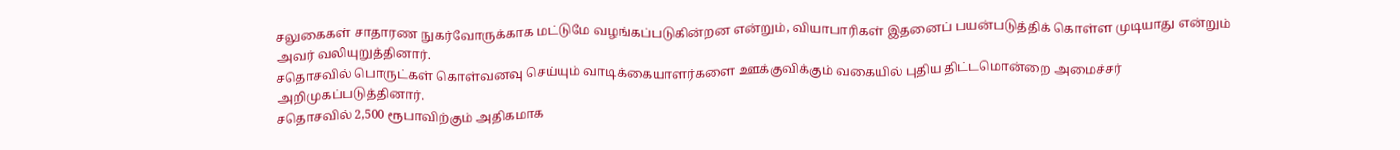சலுகைகள் சாதாரண நுகர்வோருக்காக மட்டுமே வழங்கப்படுகின்றன என்றும், வியாபாரிகள் இதனைப் பயன்படுத்திக் கொள்ள முடியாது என்றும் அவர் வலியுறுத்தினார்.
சதொசவில் பொருட்கள் கொள்வனவு செய்யும் வாடிக்கையாளர்களை ஊக்குவிக்கும் வகையில் புதிய திட்டமொன்றை அமைச்சர் அறிமுகப்படுத்தினார்.
சதொசவில் 2,500 ரூபாவிற்கும் அதிகமாக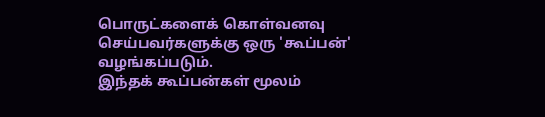பொருட்களைக் கொள்வனவு செய்பவர்களுக்கு ஒரு 'கூப்பன்' வழங்கப்படும்.
இந்தக் கூப்பன்கள் மூலம்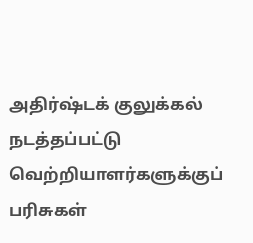அதிர்ஷ்டக் குலுக்கல் நடத்தப்பட்டு வெற்றியாளர்களுக்குப் பரிசுகள்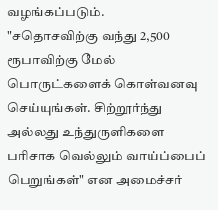வழங்கப்படும்.
"சதொசவிற்கு வந்து 2,500 ரூபாவிற்கு மேல் பொருட்களைக் கொள்வனவு செய்யுங்கள். சிற்றூர்ந்து அல்லது உந்துருளிகளை பரிசாக வெல்லும் வாய்ப்பைப் பெறுங்கள்" என அமைச்சர்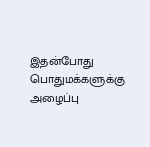இதன்போது பொதுமக்களுக்கு அழைப்பு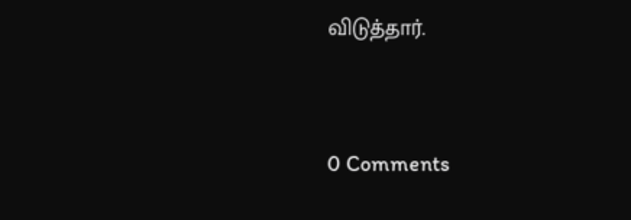விடுத்தார்.




0 Comments